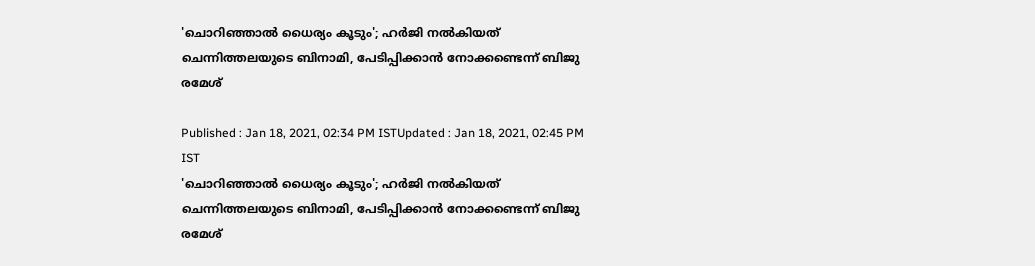'ചൊറിഞ്ഞാല്‍ ധൈര്യം കൂടും'; ഹര്‍ജി നല്‍കിയത് ചെന്നിത്തലയുടെ ബിനാമി, പേടിപ്പിക്കാന്‍ നോക്കണ്ടെന്ന് ബിജു രമേശ്

Published : Jan 18, 2021, 02:34 PM ISTUpdated : Jan 18, 2021, 02:45 PM IST
'ചൊറിഞ്ഞാല്‍ ധൈര്യം കൂടും'; ഹര്‍ജി നല്‍കിയത് ചെന്നിത്തലയുടെ ബിനാമി, പേടിപ്പിക്കാന്‍ നോക്കണ്ടെന്ന് ബിജു രമേശ്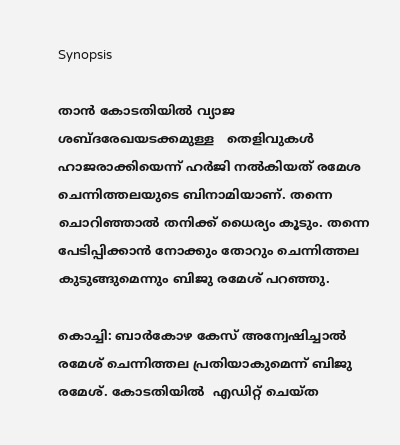Synopsis

താന്‍ കോടതിയിൽ വ്യാജ ശബ്ദരേഖയടക്കമുള്ള   തെളിവുകൾ ഹാജരാക്കിയെന്ന് ഹര്‍ജി നല്‍കിയത് രമേശ ചെന്നിത്തലയുടെ ബിനാമിയാണ്. തന്നെ ചൊറിഞ്ഞാല്‍ തനിക്ക് ധൈര്യം കൂടും. തന്നെ പേടിപ്പിക്കാന്‍ നോക്കും തോറും ചെന്നിത്തല കുടുങ്ങുമെന്നും ബിജു രമേശ് പറഞ്ഞു.

കൊച്ചി: ബാര്‍കോഴ കേസ് അന്വേഷിച്ചാല്‍ രമേശ് ചെന്നിത്തല പ്രതിയാകുമെന്ന് ബിജു രമേശ്. കോടതിയിൽ  എഡിറ്റ് ചെയ്ത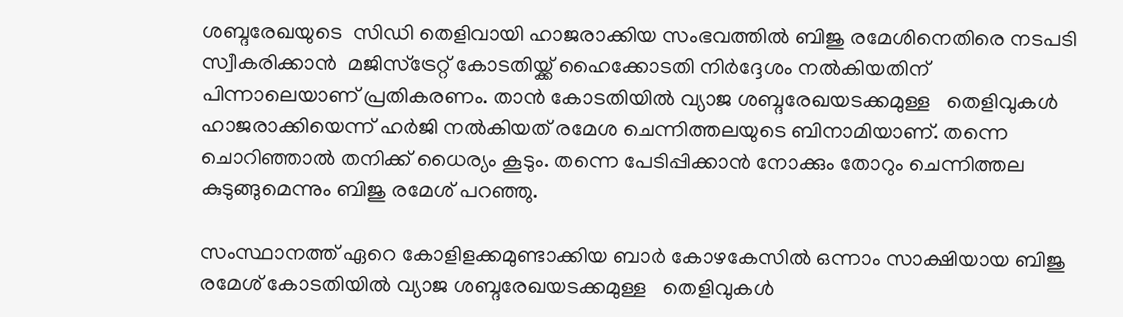ശബ്ദരേഖയുടെ  സിഡി തെളിവായി ഹാജരാക്കിയ സംഭവത്തിൽ ബിജു രമേശിനെതിരെ നടപടി സ്വീകരിക്കാൻ  മജിസ്ട്രേറ്റ് കോടതിയ്ക്ക് ഹൈക്കോടതി നിർദ്ദേശം നല്‍കിയതിന് പിന്നാലെയാണ് പ്രതികരണം. താന്‍ കോടതിയിൽ വ്യാജ ശബ്ദരേഖയടക്കമുള്ള   തെളിവുകൾ ഹാജരാക്കിയെന്ന് ഹര്‍ജി നല്‍കിയത് രമേശ ചെന്നിത്തലയുടെ ബിനാമിയാണ്. തന്നെ ചൊറിഞ്ഞാല്‍ തനിക്ക് ധൈര്യം കൂടും. തന്നെ പേടിപ്പിക്കാന്‍ നോക്കും തോറും ചെന്നിത്തല കുടുങ്ങുമെന്നും ബിജു രമേശ് പറഞ്ഞു.

സംസ്ഥാനത്ത് ഏറെ കോളിളക്കമുണ്ടാക്കിയ ബാർ കോഴകേസിൽ ഒന്നാം സാക്ഷിയായ ബിജു രമേശ് കോടതിയിൽ വ്യാജ ശബ്ദരേഖയടക്കമുള്ള   തെളിവുകൾ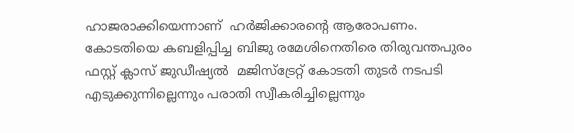ഹാജരാക്കിയെന്നാണ്  ഹർജിക്കാരന്‍റെ ആരോപണം. കോടതിയെ കബളിപ്പിച്ച ബിജു രമേശിനെതിരെ തിരുവന്തപുരം ഫസ്റ്റ് ക്ലാസ് ജുഡീഷ്യൽ  മജിസ്ട്രേറ്റ് കോടതി തുടർ നടപടി എടുക്കുന്നില്ലെന്നും പരാതി സ്വീകരിച്ചില്ലെന്നും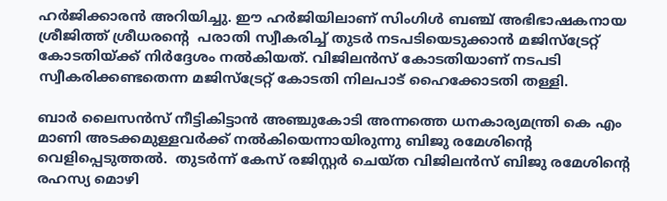ഹർജിക്കാരൻ അറിയിച്ചു. ഈ ഹർജിയിലാണ് സിംഗിൾ ബ‌ഞ്ച് അഭിഭാഷകനായ ശ്രീജിത്ത് ശ്രീധരന്‍റെ  പരാതി സ്വീകരിച്ച് തുടർ നടപടിയെടുക്കാന്‍ മജിസ്ട്രേറ്റ് കോടതിയ്ക്ക് നിർദ്ദേശം നൽകിയത്. വിജിലൻസ് കോടതിയാണ് നടപടി സ്വീകരിക്കണ്ടതെന്ന മജിസ്ട്രേറ്റ് കോടതി നിലപാട് ഹൈക്കോടതി തള്ളി.

ബാർ ലൈസൻസ് നീട്ടികിട്ടാൻ അഞ്ചുകോടി അന്നത്തെ ധനകാര്യമന്ത്രി കെ എം മാണി അടക്കമുള്ളവർക്ക് നൽകിയെന്നായിരുന്നു ബിജു രമേശിന്‍റെ  വെളിപ്പെടുത്തൽ.  തുടർന്ന് കേസ് രജിസ്റ്റർ ചെയ്ത വിജിലൻസ് ബിജു രമേശിന്‍റെ  രഹസ്യ മൊഴി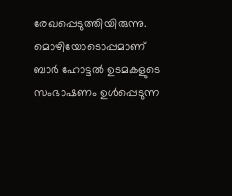രേഖപ്പെടുത്തിയിരുന്നു. മൊഴിയോടൊപ്പമാണ് ബാർ ഹോട്ടൽ ഉടമകളുടെ സംഭാഷണം ഉൾപ്പെടുന്ന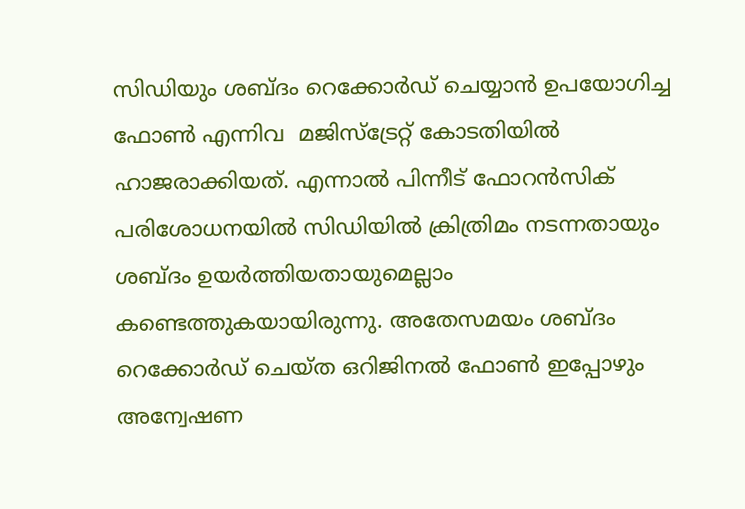സിഡിയും ശബ്ദം റെക്കോർ‍ഡ് ചെയ്യാൻ ഉപയോഗിച്ച ഫോൺ എന്നിവ  മജിസ്ട്രേറ്റ് കോടതിയിൽ ഹാജരാക്കിയത്. എന്നാൽ പിന്നീട് ഫോറൻസിക് പരിശോധനയിൽ സിഡിയിൽ ക്രിത്രിമം നടന്നതായും ശബ്ദം ഉയർത്തിയതായുമെല്ലാം കണ്ടെത്തുകയായിരുന്നു. അതേസമയം ശബ്ദം റെക്കോർഡ് ചെയ്ത ഒറിജിനൽ ഫോൺ ഇപ്പോഴും അന്വേഷണ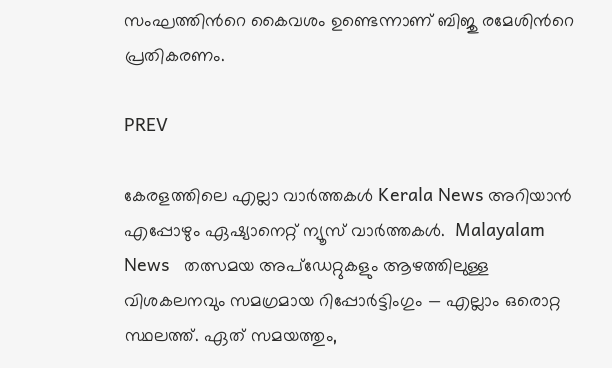സംഘത്തിന്‍റെ കൈവശം ഉണ്ടെന്നാണ് ബിജു രമേശിന്‍റെ പ്രതികരണം.

PREV

കേരളത്തിലെ എല്ലാ വാർത്തകൾ Kerala News അറിയാൻ  എപ്പോഴും ഏഷ്യാനെറ്റ് ന്യൂസ് വാർത്തകൾ.  Malayalam News   തത്സമയ അപ്‌ഡേറ്റുകളും ആഴത്തിലുള്ള വിശകലനവും സമഗ്രമായ റിപ്പോർട്ടിംഗും — എല്ലാം ഒരൊറ്റ സ്ഥലത്ത്. ഏത് സമയത്തും,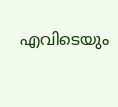എവിടെയും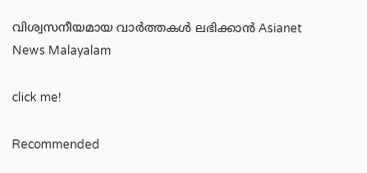വിശ്വസനീയമായ വാർത്തകൾ ലഭിക്കാൻ Asianet News Malayalam

click me!

Recommended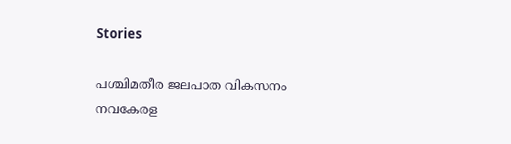Stories

പശ്ചിമതീര ജലപാത വികസനം നവകേരള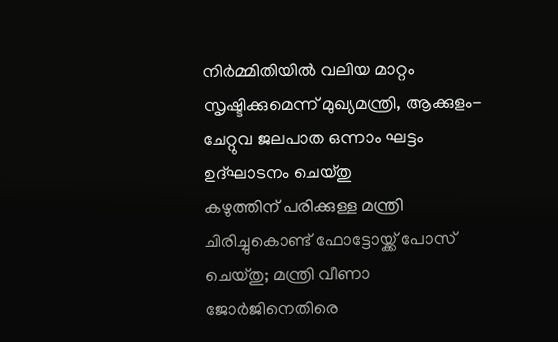നിർമ്മിതിയിൽ വലിയ മാറ്റം സൃഷ്ടിക്കുമെന്ന് മുഖ്യമന്ത്രി, ആക്കുളം-ചേറ്റുവ ജലപാത ഒന്നാം ഘട്ടം ഉദ്ഘാടനം ചെയ്തു
കഴുത്തിന് പരിക്കുള്ള മന്ത്രി ചിരിച്ചുകൊണ്ട് ഫോട്ടോയ്ക്ക് പോസ് ചെയ്തു; മന്ത്രി വീണാ ജോർജിനെതിരെ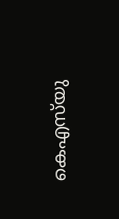കെഎസ്‌യു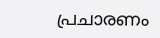പ്രചാരണം